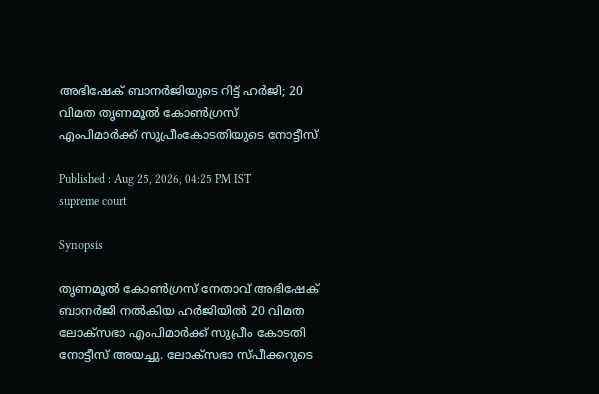അഭിഷേക് ബാനർജിയുടെ റിട്ട് ഹർജി; 20 വിമത തൃണമൂൽ കോണ്‍ഗ്രസ് എംപിമാർക്ക് സുപ്രീംകോടതിയുടെ നോട്ടീസ്

Published : Aug 25, 2026, 04:25 PM IST
supreme court

Synopsis

തൃണമൂൽ കോൺഗ്രസ് നേതാവ് അഭിഷേക് ബാനർജി നൽകിയ ഹർജിയിൽ 20 വിമത ലോക്സഭാ എംപിമാർക്ക് സുപ്രീം കോടതി നോട്ടീസ് അയച്ചു. ലോക്സഭാ സ്പീക്കറുടെ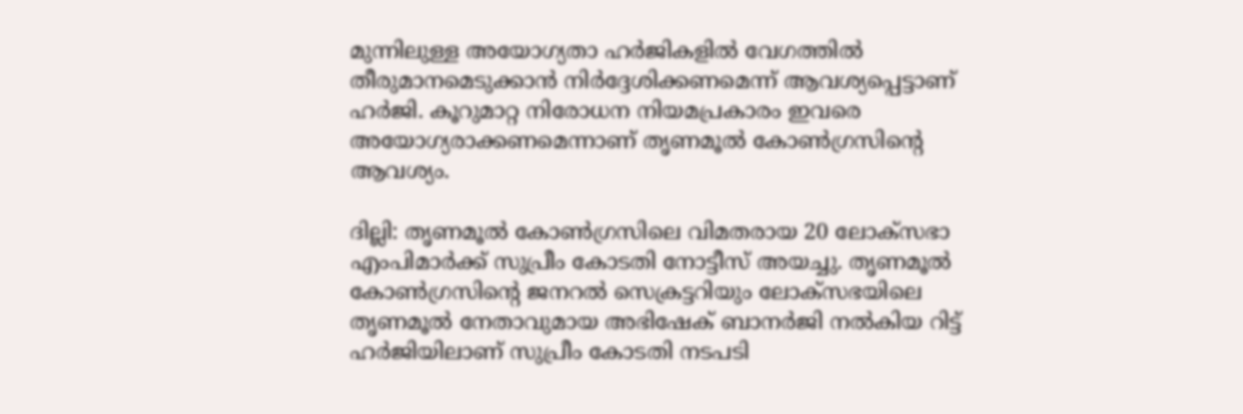മുന്നിലുള്ള അയോഗ്യതാ ഹർജികളിൽ വേഗത്തിൽ തീരുമാനമെടുക്കാൻ നിർദ്ദേശിക്കണമെന്ന് ആവശ്യപ്പെട്ടാണ് ഹർജി. കൂറുമാറ്റ നിരോധന നിയമപ്രകാരം ഇവരെ അയോഗ്യരാക്കണമെന്നാണ് തൃണമൂൽ കോൺഗ്രസിന്‍റെ ആവശ്യം.

ദില്ലി: തൃണമൂൽ കോൺഗ്രസിലെ വിമതരായ 20 ലോക്സഭാ എംപിമാർക്ക് സുപ്രീം കോടതി നോട്ടീസ് അയച്ചു. തൃണമൂൽ കോണ്‍ഗ്രസിന്‍റെ ജനറൽ സെക്രട്ടറിയും ലോക്സഭയിലെ തൃണമൂൽ നേതാവുമായ അഭിഷേക് ബാനർജി നൽകിയ റിട്ട് ഹർജിയിലാണ് സുപ്രീം കോടതി നടപടി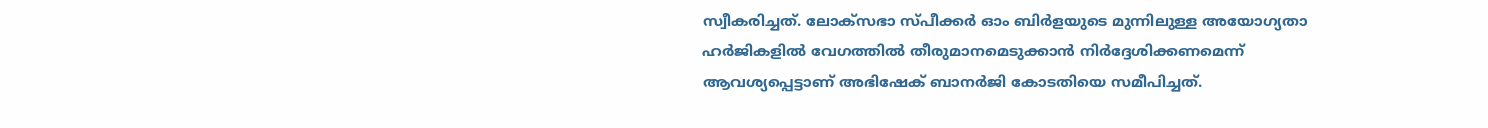സ്വീകരിച്ചത്. ലോക്സഭാ സ്പീക്കർ ഓം ബിർളയുടെ മുന്നിലുള്ള അയോഗ്യതാ ഹർജികളിൽ വേഗത്തിൽ തീരുമാനമെടുക്കാൻ നിർദ്ദേശിക്കണമെന്ന് ആവശ്യപ്പെട്ടാണ് അഭിഷേക് ബാനർജി കോടതിയെ സമീപിച്ചത്.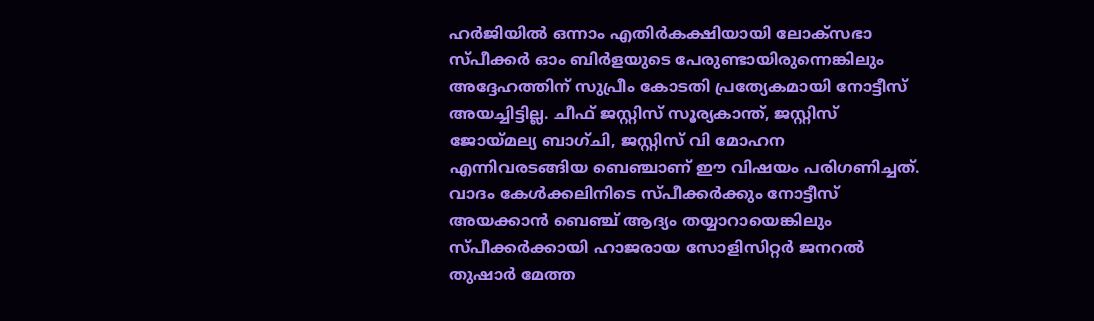ഹർജിയിൽ ഒന്നാം എതിർകക്ഷിയായി ലോക്സഭാ സ്പീക്കർ ഓം ബിർളയുടെ പേരുണ്ടായിരുന്നെങ്കിലും അദ്ദേഹത്തിന് സുപ്രീം കോടതി പ്രത്യേകമായി നോട്ടീസ് അയച്ചിട്ടില്ല. ചീഫ് ജസ്റ്റിസ് സൂര്യകാന്ത്, ജസ്റ്റിസ് ജോയ്‍മല്യ ബാഗ്ചി, ജസ്റ്റിസ് വി മോഹന എന്നിവരടങ്ങിയ ബെഞ്ചാണ് ഈ വിഷയം പരിഗണിച്ചത്. വാദം കേൾക്കലിനിടെ സ്പീക്കർക്കും നോട്ടീസ് അയക്കാൻ ബെഞ്ച് ആദ്യം തയ്യാറായെങ്കിലും സ്പീക്കർക്കായി ഹാജരായ സോളിസിറ്റർ ജനറൽ തുഷാർ മേത്ത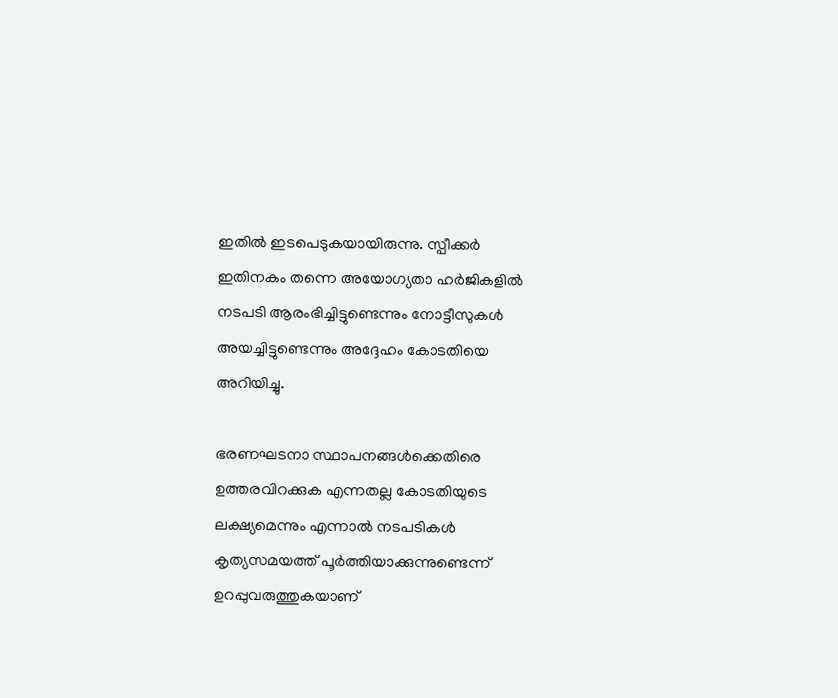ഇതിൽ ഇടപെടുകയായിരുന്നു. സ്പീക്കർ ഇതിനകം തന്നെ അയോഗ്യതാ ഹർജികളിൽ നടപടി ആരംഭിച്ചിട്ടുണ്ടെന്നും നോട്ടീസുകൾ അയച്ചിട്ടുണ്ടെന്നും അദ്ദേഹം കോടതിയെ അറിയിച്ചു.

ഭരണഘടനാ സ്ഥാപനങ്ങൾക്കെതിരെ ഉത്തരവിറക്കുക എന്നതല്ല കോടതിയുടെ ലക്ഷ്യമെന്നും എന്നാൽ നടപടികൾ കൃത്യസമയത്ത് പൂർത്തിയാക്കുന്നുണ്ടെന്ന് ഉറപ്പുവരുത്തുകയാണ്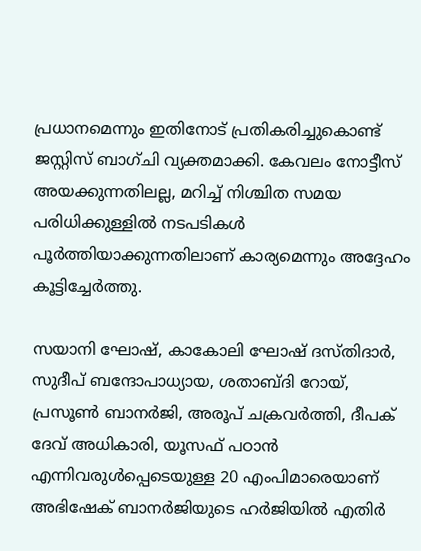പ്രധാനമെന്നും ഇതിനോട് പ്രതികരിച്ചുകൊണ്ട് ജസ്റ്റിസ് ബാഗ്ചി വ്യക്തമാക്കി. കേവലം നോട്ടീസ് അയക്കുന്നതിലല്ല, മറിച്ച് നിശ്ചിത സമയ പരിധിക്കുള്ളിൽ നടപടികൾ പൂർത്തിയാക്കുന്നതിലാണ് കാര്യമെന്നും അദ്ദേഹം കൂട്ടിച്ചേർത്തു.

സയാനി ഘോഷ്, കാകോലി ഘോഷ് ദസ്തിദാർ, സുദീപ് ബന്ദോപാധ്യായ, ശതാബ്ദി റോയ്, പ്രസൂൺ ബാനർജി, അരൂപ് ചക്രവർത്തി, ദീപക് ദേവ് അധികാരി, യൂസഫ് പഠാൻ എന്നിവരുൾപ്പെടെയുള്ള 20 എംപിമാരെയാണ് അഭിഷേക് ബാനർജിയുടെ ഹർജിയിൽ എതിർ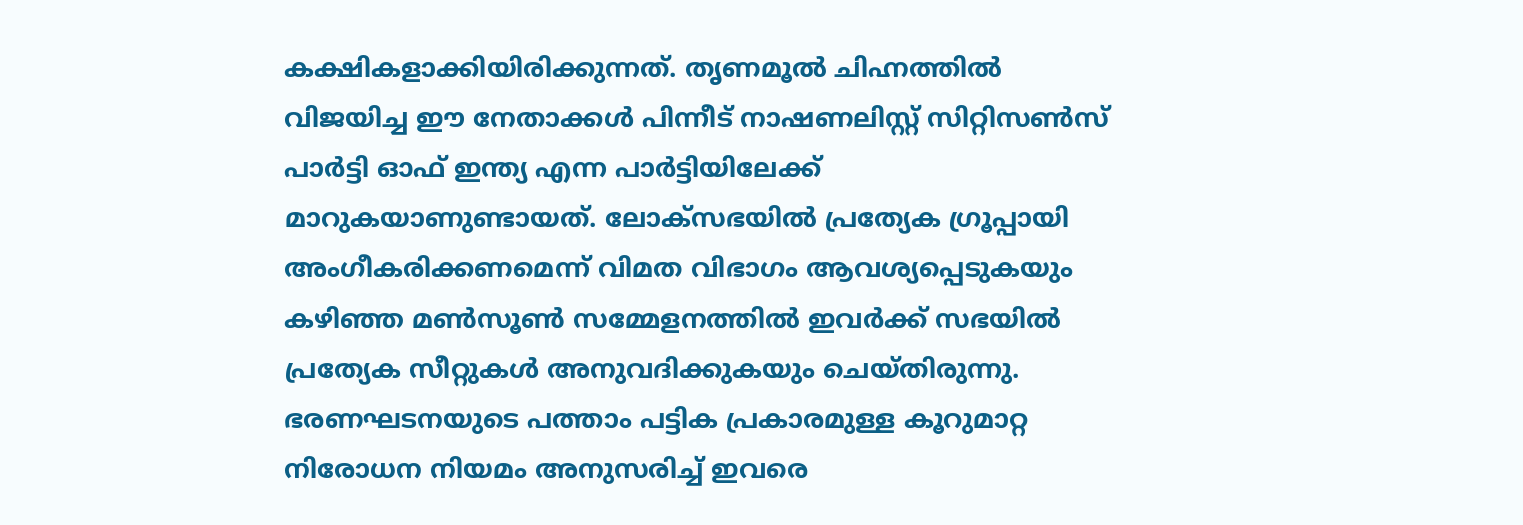കക്ഷികളാക്കിയിരിക്കുന്നത്. തൃണമൂൽ ചിഹ്നത്തിൽ വിജയിച്ച ഈ നേതാക്കൾ പിന്നീട് നാഷണലിസ്റ്റ് സിറ്റിസൺസ് പാർട്ടി ഓഫ് ഇന്ത്യ എന്ന പാർട്ടിയിലേക്ക് മാറുകയാണുണ്ടായത്. ലോക്സഭയിൽ പ്രത്യേക ഗ്രൂപ്പായി അംഗീകരിക്കണമെന്ന് വിമത വിഭാഗം ആവശ്യപ്പെടുകയും കഴിഞ്ഞ മൺസൂൺ സമ്മേളനത്തിൽ ഇവർക്ക് സഭയിൽ പ്രത്യേക സീറ്റുകൾ അനുവദിക്കുകയും ചെയ്തിരുന്നു. ഭരണഘടനയുടെ പത്താം പട്ടിക പ്രകാരമുള്ള കൂറുമാറ്റ നിരോധന നിയമം അനുസരിച്ച് ഇവരെ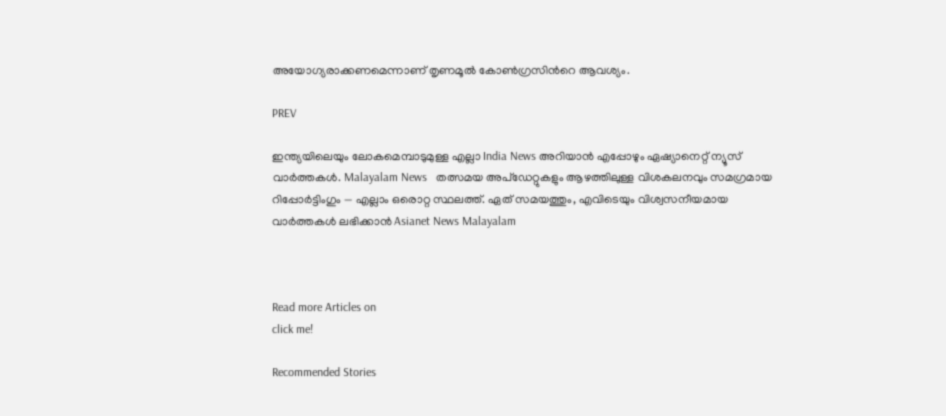അയോഗ്യരാക്കണമെന്നാണ് തൃണമൂൽ കോൺഗ്രസിന്‍റെ ആവശ്യം.

PREV

ഇന്ത്യയിലെയും ലോകമെമ്പാടുമുള്ള എല്ലാ India News അറിയാൻ എപ്പോഴും ഏഷ്യാനെറ്റ് ന്യൂസ് വാർത്തകൾ. Malayalam News   തത്സമയ അപ്‌ഡേറ്റുകളും ആഴത്തിലുള്ള വിശകലനവും സമഗ്രമായ റിപ്പോർട്ടിംഗും — എല്ലാം ഒരൊറ്റ സ്ഥലത്ത്. ഏത് സമയത്തും, എവിടെയും വിശ്വസനീയമായ വാർത്തകൾ ലഭിക്കാൻ Asianet News Malayalam



Read more Articles on
click me!

Recommended Stories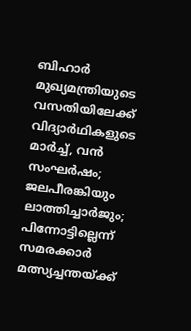ബിഹാർ മുഖ്യമന്ത്രിയുടെ വസതിയിലേക്ക് വിദ്യാർഥികളുടെ മാർച്ച്, വൻ സംഘർഷം; ജലപീരങ്കിയും ലാത്തിച്ചാർജും; പിന്നോട്ടില്ലെന്ന് സമരക്കാ‍‍ർ
മത്സ്യച്ചന്തയ്ക്ക്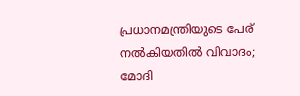പ്രധാനമന്ത്രിയുടെ പേര് നൽകിയതിൽ വിവാദം; മോദി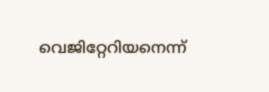വെജിറ്റേറിയനെന്ന്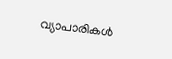വ്യാപാരികൾ